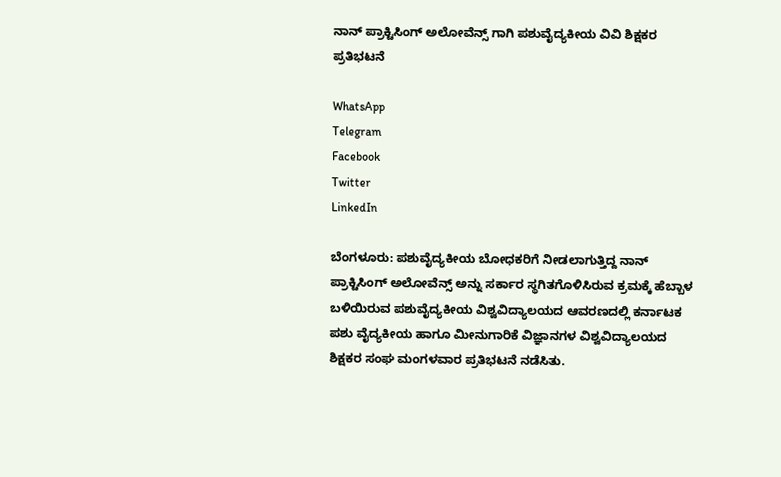ನಾನ್ ಪ್ರಾಕ್ಟಿಸಿಂಗ್ ಅಲೋವೆನ್ಸ್ ಗಾಗಿ ಪಶುವೈದ್ಯಕೀಯ ವಿವಿ ಶಿಕ್ಷಕರ ಪ್ರತಿಭಟನೆ

WhatsApp
Telegram
Facebook
Twitter
LinkedIn

ಬೆಂಗಳೂರು: ಪಶುವೈದ್ಯಕೀಯ ಬೋಧಕರಿಗೆ ನೀಡಲಾಗುತ್ತಿದ್ದ ನಾನ್ ಪ್ರಾಕ್ಟಿಸಿಂಗ್ ಅಲೋವೆನ್ಸ್ ಅನ್ನು ಸರ್ಕಾರ ಸ್ಥಗಿತಗೊಳಿಸಿರುವ ಕ್ರಮಕ್ಕೆ ಹೆಬ್ಬಾಳ ಬಳಿಯಿರುವ ಪಶುವೈದ್ಯಕೀಯ ವಿಶ್ವವಿದ್ಯಾಲಯದ ಆವರಣದಲ್ಲಿ ಕರ್ನಾಟಕ ಪಶು ವೈದ್ಯಕೀಯ ಹಾಗೂ ಮೀನುಗಾರಿಕೆ ವಿಜ್ಞಾನಗಳ ವಿಶ್ವವಿದ್ಯಾಲಯದ ಶಿಕ್ಷಕರ ಸಂಘ ಮಂಗಳವಾರ ಪ್ರತಿಭಟನೆ ನಡೆಸಿತು.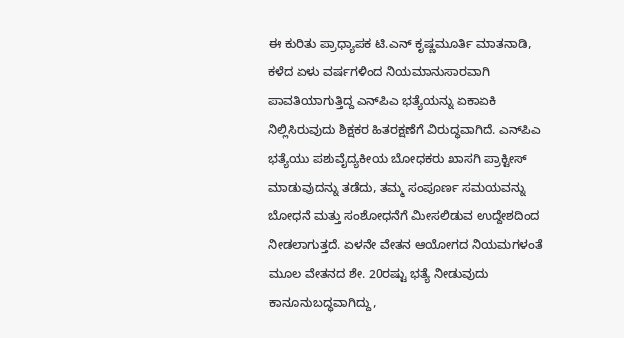ಈ ಕುರಿತು ಪ್ರಾಧ್ಯಾಪಕ ಟಿ.ಎನ್ ಕೃಷ್ಣಮೂರ್ತಿ ಮಾತನಾಡಿ, ಕಳೆದ ಏಳು ವರ್ಷಗಳಿಂದ ನಿಯಮಾನುಸಾರವಾಗಿ ಪಾವತಿಯಾಗುತ್ತಿದ್ದ ಎನ್‌ಪಿಎ ಭತ್ಯೆಯನ್ನು ಏಕಾಏಕಿ ನಿಲ್ಲಿಸಿರುವುದು ಶಿಕ್ಷಕರ ಹಿತರಕ್ಷಣೆಗೆ ವಿರುದ್ಧವಾಗಿದೆ. ಎನ್‌ಪಿಎ ಭತ್ಯೆಯು ಪಶುವೈದ್ಯಕೀಯ ಬೋಧಕರು ಖಾಸಗಿ ಪ್ರಾಕ್ಟೀಸ್ ಮಾಡುವುದನ್ನು ತಡೆದು, ತಮ್ಮ ಸಂಪೂರ್ಣ ಸಮಯವನ್ನು ಬೋಧನೆ ಮತ್ತು ಸಂಶೋಧನೆಗೆ ಮೀಸಲಿಡುವ ಉದ್ದೇಶದಿಂದ ನೀಡಲಾಗುತ್ತದೆ. ಏಳನೇ ವೇತನ ಆಯೋಗದ ನಿಯಮಗಳಂತೆ ಮೂಲ ವೇತನದ ಶೇ. 20ರಷ್ಟು ಭತ್ಯೆ ನೀಡುವುದು ಕಾನೂನುಬದ್ಧವಾಗಿದ್ದು,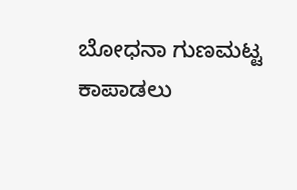ಬೋಧನಾ ಗುಣಮಟ್ಟ ಕಾಪಾಡಲು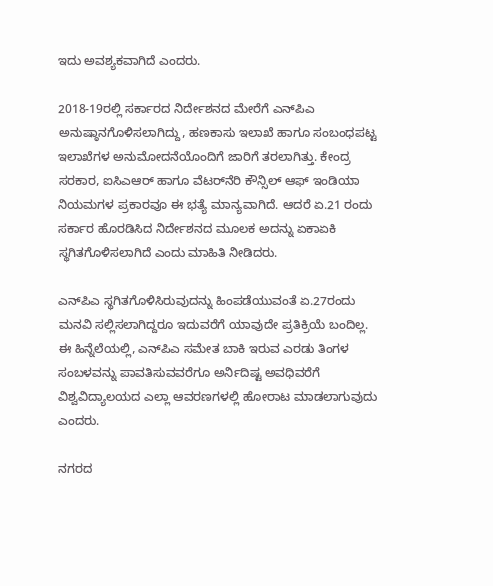ಇದು ಅವಶ್ಯಕವಾಗಿದೆ ಎಂದರು.

2018-19ರಲ್ಲಿ ಸರ್ಕಾರದ ನಿರ್ದೇಶನದ ಮೇರೆಗೆ ಎನ್‌ಪಿಎ ಅನುಷ್ಠಾನಗೊಳಿಸಲಾಗಿದ್ದು, ಹಣಕಾಸು ಇಲಾಖೆ ಹಾಗೂ ಸಂಬಂಧಪಟ್ಟ ಇಲಾಖೆಗಳ ಅನುಮೋದನೆಯೊಂದಿಗೆ ಜಾರಿಗೆ ತರಲಾಗಿತ್ತು. ಕೇಂದ್ರ ಸರಕಾರ, ಐಸಿಎಆರ್ ಹಾಗೂ ವೆಟರ್‌ನೆರಿ ಕೌನ್ಸಿಲ್ ಆಫ್ ಇಂಡಿಯಾ ನಿಯಮಗಳ ಪ್ರಕಾರವೂ ಈ ಭತ್ಯೆ ಮಾನ್ಯವಾಗಿದೆ. ಆದರೆ ಏ.21 ರಂದು ಸರ್ಕಾರ ಹೊರಡಿಸಿದ ನಿರ್ದೇಶನದ ಮೂಲಕ ಅದನ್ನು ಏಕಾಏಕಿ ಸ್ಥಗಿತಗೊಳಿಸಲಾಗಿದೆ ಎಂದು ಮಾಹಿತಿ ನೀಡಿದರು.

ಎನ್‌ಪಿಎ ಸ್ಥಗಿತಗೊಳಿಸಿರುವುದನ್ನು ಹಿಂಪಡೆಯುವಂತೆ ಏ.27ರಂದು ಮನವಿ ಸಲ್ಲಿಸಲಾಗಿದ್ದರೂ ಇದುವರೆಗೆ ಯಾವುದೇ ಪ್ರತಿಕ್ರಿಯೆ ಬಂದಿಲ್ಲ. ಈ ಹಿನ್ನೆಲೆಯಲ್ಲಿ, ಎನ್‌ಪಿಎ ಸಮೇತ ಬಾಕಿ ಇರುವ ಎರಡು ತಿಂಗಳ ಸಂಬಳವನ್ನು ಪಾವತಿಸುವವರೆಗೂ ಅರ್ನಿದಿಷ್ಟ ಅವಧಿವರೆಗೆ ವಿಶ್ವವಿದ್ಯಾಲಯದ ಎಲ್ಲಾ ಆವರಣಗಳಲ್ಲಿ ಹೋರಾಟ ಮಾಡಲಾಗುವುದು ಎಂದರು.

ನಗರದ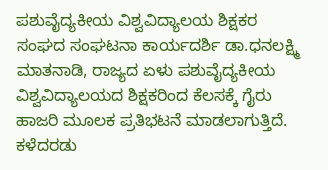ಪಶುವೈದ್ಯಕೀಯ ವಿಶ್ವವಿದ್ಯಾಲಯ ಶಿಕ್ಷಕರ ಸಂಘದ ಸಂಘಟನಾ ಕಾರ್ಯದರ್ಶಿ ಡಾ.ಧನಲಕ್ಷ್ಮಿ ಮಾತನಾಡಿ, ರಾಜ್ಯದ ಏಳು ಪಶುವೈದ್ಯಕೀಯ ವಿಶ್ವವಿದ್ಯಾಲಯದ ಶಿಕ್ಷಕರಿಂದ ಕೆಲಸಕ್ಕೆ ಗೈರು ಹಾಜರಿ ಮೂಲಕ ಪ್ರತಿಭಟನೆ ಮಾಡಲಾಗುತ್ತಿದೆ. ಕಳೆದರಡು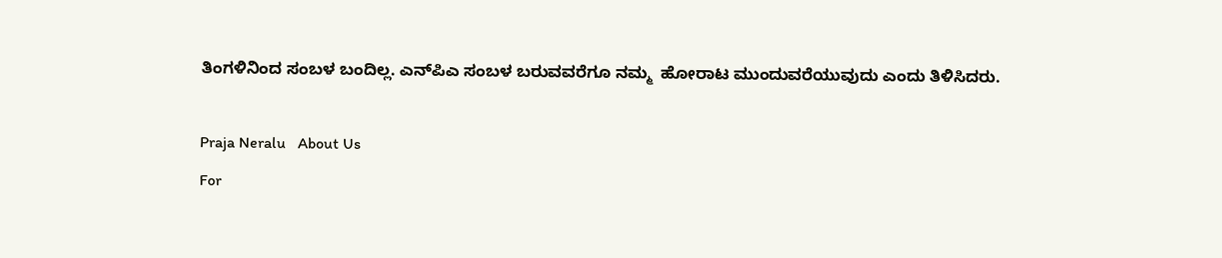ತಿಂಗಳಿನಿಂದ ಸಂಬಳ ಬಂದಿಲ್ಲ. ಎನ್‌ಪಿಎ ಸಂಬಳ ಬರುವವರೆಗೂ ನಮ್ಮ  ಹೋರಾಟ ಮುಂದುವರೆಯುವುದು ಎಂದು ತಿಳಿಸಿದರು.

Praja Neralu   About Us
For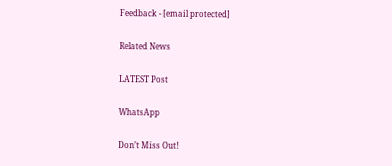Feedback - [email protected]

Related News

LATEST Post

WhatsApp

Don’t Miss Out!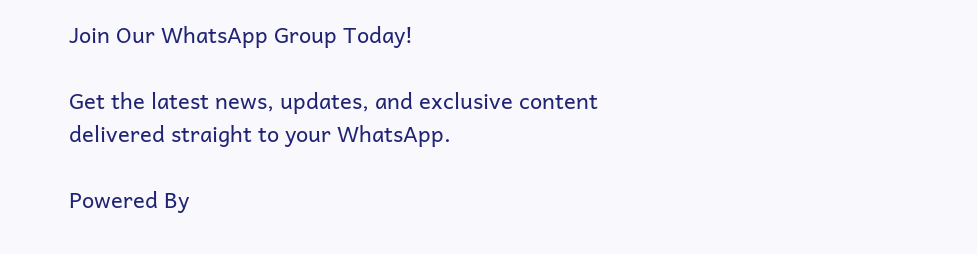Join Our WhatsApp Group Today!

Get the latest news, updates, and exclusive content delivered straight to your WhatsApp.

Powered By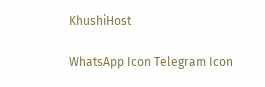KhushiHost

WhatsApp Icon Telegram Icon